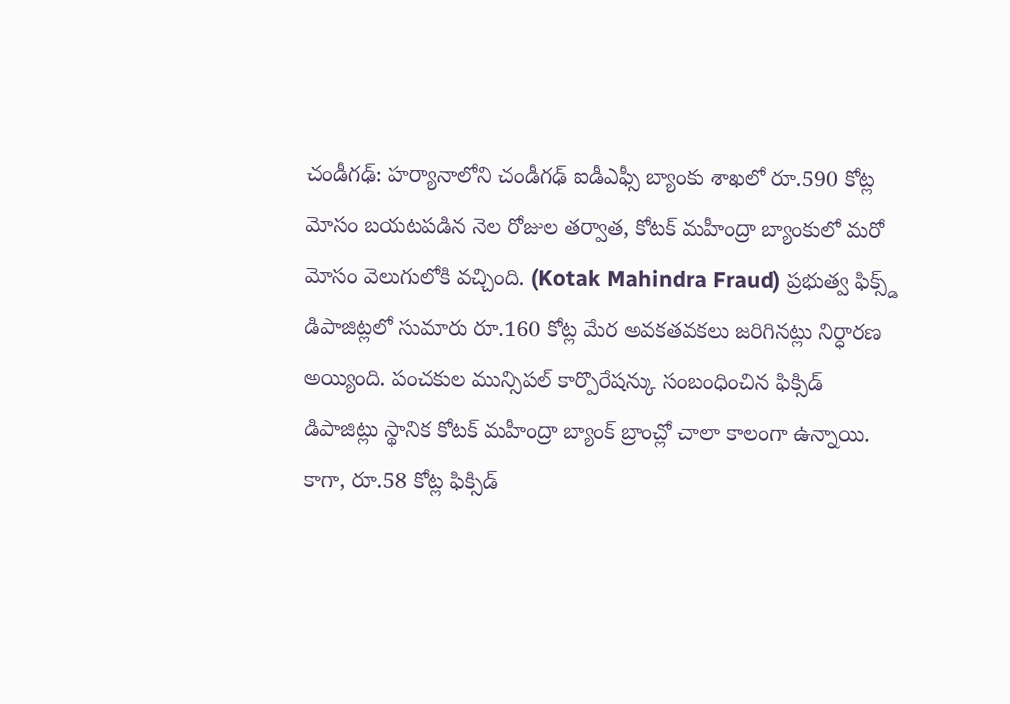చండీగఢ్: హర్యానాలోని చండీగఢ్ ఐడీఎఫ్సీ బ్యాంకు శాఖలో రూ.590 కోట్ల మోసం బయటపడిన నెల రోజుల తర్వాత, కోటక్ మహీంద్రా బ్యాంకులో మరో మోసం వెలుగులోకి వచ్చింది. (Kotak Mahindra Fraud) ప్రభుత్వ ఫిక్స్డ్ డిపాజిట్లలో సుమారు రూ.160 కోట్ల మేర అవకతవకలు జరిగినట్లు నిర్ధారణ అయ్యింది. పంచకుల మున్సిపల్ కార్పొరేషన్కు సంబంధించిన ఫిక్సిడ్ డిపాజిట్లు స్థానిక కోటక్ మహీంద్రా బ్యాంక్ బ్రాంచ్లో చాలా కాలంగా ఉన్నాయి.
కాగా, రూ.58 కోట్ల ఫిక్సిడ్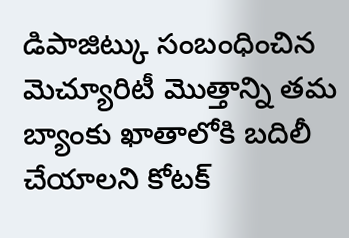డిపాజిట్కు సంబంధించిన మెచ్యూరిటీ మొత్తాన్ని తమ బ్యాంకు ఖాతాలోకి బదిలీ చేయాలని కోటక్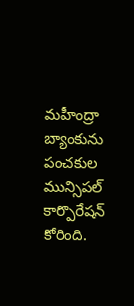మహీంద్రా బ్యాంకును పంచకుల మున్సిపల్ కార్పొరేషన్ కోరింది.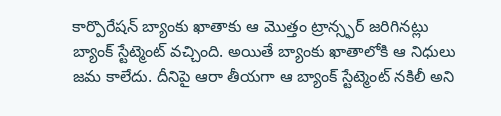కార్పొరేషన్ బ్యాంకు ఖాతాకు ఆ మొత్తం ట్రాన్స్ఫర్ జరిగినట్లు బ్యాంక్ స్టేట్మెంట్ వచ్చింది. అయితే బ్యాంకు ఖాతాలోకి ఆ నిధులు జమ కాలేదు. దీనిపై ఆరా తీయగా ఆ బ్యాంక్ స్టేట్మెంట్ నకిలీ అని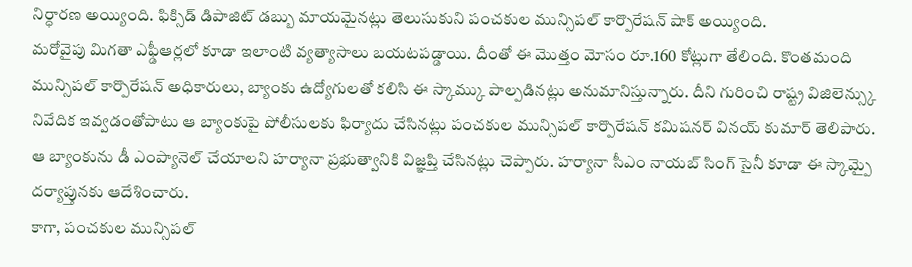నిర్ధారణ అయ్యింది. ఫిక్సిడ్ డిపాజిట్ డబ్బు మాయమైనట్లు తెలుసుకుని పంచకుల మున్సిపల్ కార్పొరేషన్ షాక్ అయ్యింది.
మరోవైపు మిగతా ఎఫ్డీఆర్లలో కూడా ఇలాంటి వ్యత్యాసాలు బయటపడ్డాయి. దీంతో ఈ మొత్తం మోసం రూ.160 కోట్లుగా తేలింది. కొంతమంది మున్సిపల్ కార్పొరేషన్ అధికారులు, బ్యాంకు ఉద్యోగులతో కలిసి ఈ స్కామ్కు పాల్పడినట్లు అనుమానిస్తున్నారు. దీని గురించి రాష్ట్ర విజిలెన్స్కు నివేదిక ఇవ్వడంతోపాటు ఆ బ్యాంకుపై పోలీసులకు ఫిర్యాదు చేసినట్లు పంచకుల మున్సిపల్ కార్పొరేషన్ కమిషనర్ వినయ్ కుమార్ తెలిపారు. ఆ బ్యాంకును డీ ఎంప్యానెల్ చేయాలని హర్యానా ప్రభుత్వానికి విజ్ఞప్తి చేసినట్లు చెప్పారు. హర్యానా సీఎం నాయబ్ సింగ్ సైనీ కూడా ఈ స్కామ్పై దర్యాప్తునకు ఆదేశించారు.
కాగా, పంచకుల మున్సిపల్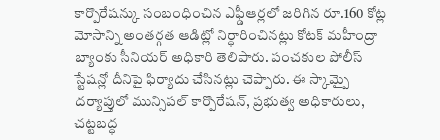కార్పొరేషన్కు సంబంధించిన ఎఫ్డీఆర్లలో జరిగిన రూ.160 కోట్ల మోసాన్ని అంతర్గత ఆడిట్లో నిర్ధారించినట్లు కోటక్ మహీంద్రా బ్యాంకు సీనియర్ అధికారి తెలిపారు. పంచకుల పోలీస్ స్టేషన్లో దీనిపై ఫిర్యాదు చేసినట్లు చెప్పారు. ఈ స్కామ్పై దర్యాప్తులో మున్సిపల్ కార్పొరేషన్, ప్రభుత్వ అధికారులు, చట్టబద్ధ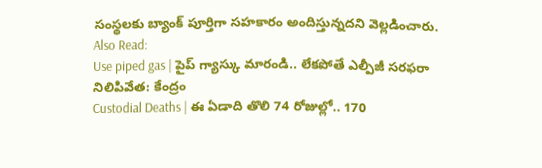సంస్థలకు బ్యాంక్ పూర్తిగా సహకారం అందిస్తున్నదని వెల్లడించారు.
Also Read:
Use piped gas | పైప్ గ్యాస్కు మారండి.. లేకపోతే ఎల్పీజీ సరఫరా నిలిపివేత: కేంద్రం
Custodial Deaths | ఈ ఏడాది తొలి 74 రోజుల్లో.. 170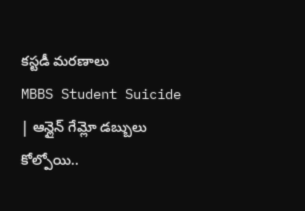కస్టడీ మరణాలు
MBBS Student Suicide | ఆన్లైన్ గేమ్లో డబ్బులు కోల్పోయి..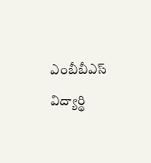ఎంబీబీఎస్ విద్యార్థి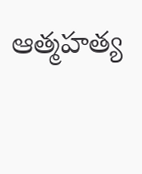ఆత్మహత్య